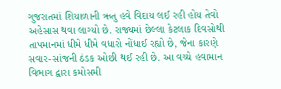ગુજરાતમાં શિયાળાની ઋતુ હવે વિદાય લઈ રહી હોય તેવો અહેસાસ થવા લાગ્યો છે. રાજ્યમાં છેલ્લા કેટલાક દિવસોથી તાપમાનમાં ધીમે ધીમે વધારો નોંધાઈ રહ્યો છે, જેના કારણે સવાર-સાંજની ઠંડક ઓછી થઈ રહી છે. આ વચ્ચે હવામાન વિભાગ દ્વારા કમોસમી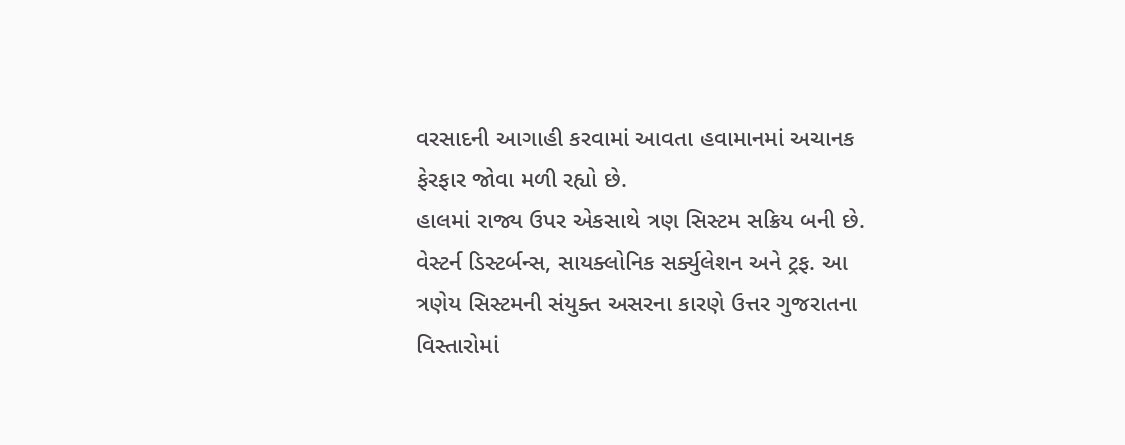વરસાદની આગાહી કરવામાં આવતા હવામાનમાં અચાનક ફેરફાર જોવા મળી રહ્યો છે.
હાલમાં રાજ્ય ઉપર એકસાથે ત્રણ સિસ્ટમ સક્રિય બની છે. વેસ્ટર્ન ડિસ્ટર્બન્સ, સાયક્લોનિક સર્ક્યુલેશન અને ટ્રફ. આ ત્રણેય સિસ્ટમની સંયુક્ત અસરના કારણે ઉત્તર ગુજરાતના વિસ્તારોમાં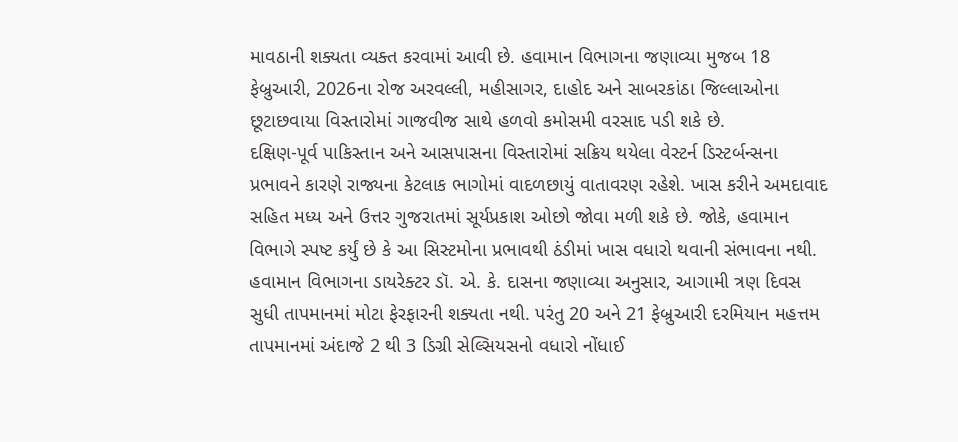માવઠાની શક્યતા વ્યક્ત કરવામાં આવી છે. હવામાન વિભાગના જણાવ્યા મુજબ 18 ફેબ્રુઆરી, 2026ના રોજ અરવલ્લી, મહીસાગર, દાહોદ અને સાબરકાંઠા જિલ્લાઓના છૂટાછવાયા વિસ્તારોમાં ગાજવીજ સાથે હળવો કમોસમી વરસાદ પડી શકે છે.
દક્ષિણ-પૂર્વ પાકિસ્તાન અને આસપાસના વિસ્તારોમાં સક્રિય થયેલા વેસ્ટર્ન ડિસ્ટર્બન્સના પ્રભાવને કારણે રાજ્યના કેટલાક ભાગોમાં વાદળછાયું વાતાવરણ રહેશે. ખાસ કરીને અમદાવાદ સહિત મધ્ય અને ઉત્તર ગુજરાતમાં સૂર્યપ્રકાશ ઓછો જોવા મળી શકે છે. જોકે, હવામાન વિભાગે સ્પષ્ટ કર્યું છે કે આ સિસ્ટમોના પ્રભાવથી ઠંડીમાં ખાસ વધારો થવાની સંભાવના નથી. હવામાન વિભાગના ડાયરેક્ટર ડૉ. એ. કે. દાસના જણાવ્યા અનુસાર, આગામી ત્રણ દિવસ સુધી તાપમાનમાં મોટા ફેરફારની શક્યતા નથી. પરંતુ 20 અને 21 ફેબ્રુઆરી દરમિયાન મહત્તમ તાપમાનમાં અંદાજે 2 થી 3 ડિગ્રી સેલ્સિયસનો વધારો નોંધાઈ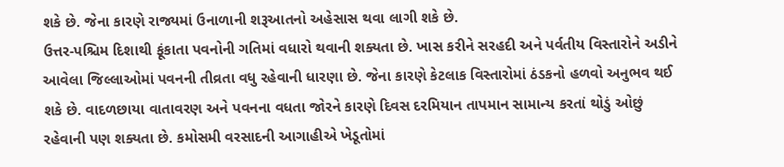શકે છે. જેના કારણે રાજ્યમાં ઉનાળાની શરૂઆતનો અહેસાસ થવા લાગી શકે છે.
ઉત્તર-પશ્ચિમ દિશાથી ફૂંકાતા પવનોની ગતિમાં વધારો થવાની શક્યતા છે. ખાસ કરીને સરહદી અને પર્વતીય વિસ્તારોને અડીને આવેલા જિલ્લાઓમાં પવનની તીવ્રતા વધુ રહેવાની ધારણા છે. જેના કારણે કેટલાક વિસ્તારોમાં ઠંડકનો હળવો અનુભવ થઈ શકે છે. વાદળછાયા વાતાવરણ અને પવનના વધતા જોરને કારણે દિવસ દરમિયાન તાપમાન સામાન્ય કરતાં થોડું ઓછું રહેવાની પણ શક્યતા છે. કમોસમી વરસાદની આગાહીએ ખેડૂતોમાં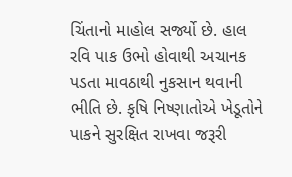ચિંતાનો માહોલ સર્જ્યો છે. હાલ રવિ પાક ઉભો હોવાથી અચાનક પડતા માવઠાથી નુકસાન થવાની ભીતિ છે. કૃષિ નિષ્ણાતોએ ખેડૂતોને પાકને સુરક્ષિત રાખવા જરૂરી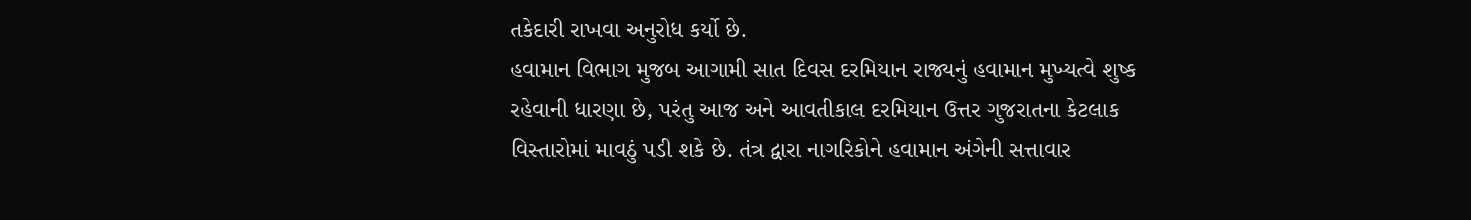તકેદારી રાખવા અનુરોધ કર્યો છે.
હવામાન વિભાગ મુજબ આગામી સાત દિવસ દરમિયાન રાજ્યનું હવામાન મુખ્યત્વે શુષ્ક રહેવાની ધારણા છે, પરંતુ આજ અને આવતીકાલ દરમિયાન ઉત્તર ગુજરાતના કેટલાક વિસ્તારોમાં માવઠું પડી શકે છે. તંત્ર દ્વારા નાગરિકોને હવામાન અંગેની સત્તાવાર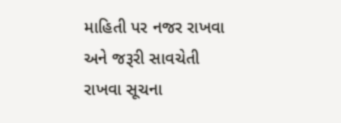માહિતી પર નજર રાખવા અને જરૂરી સાવચેતી રાખવા સૂચના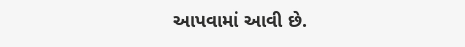આપવામાં આવી છે.